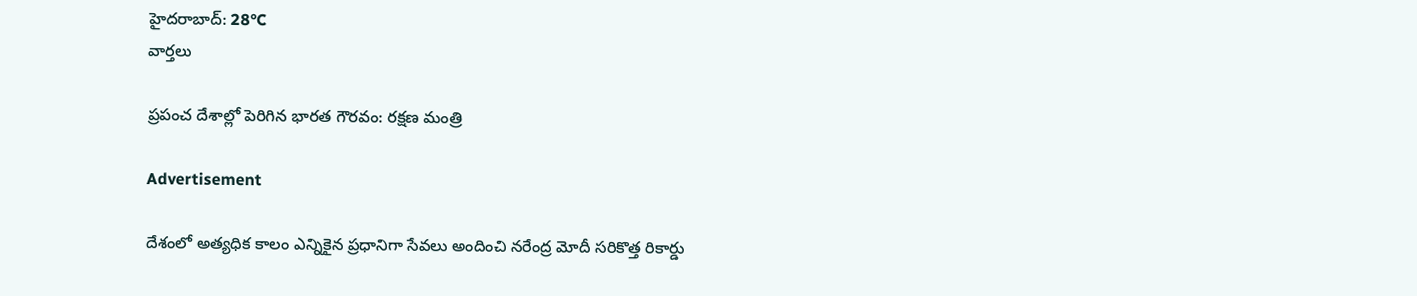హైదరాబాద్: 28°C
వార్తలు

ప్రపంచ దేశాల్లో పెరిగిన భారత గౌరవం: రక్షణ మంత్రి

Advertisement

దేశంలో అత్యధిక కాలం ఎన్నికైన ప్రధానిగా సేవలు అందించి నరేంద్ర మోదీ సరికొత్త రికార్డు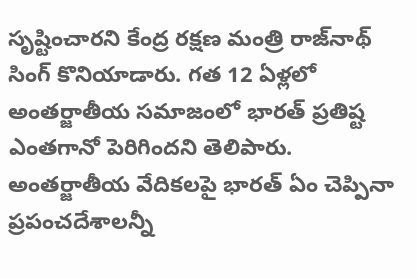సృష్టించారని కేంద్ర రక్షణ మంత్రి రాజ్‌నాథ్ సింగ్ కొనియాడారు. గత 12 ఏళ్లలో అంతర్జాతీయ సమాజంలో భారత్ ప్రతిష్ట ఎంతగానో పెరిగిందని తెలిపారు. అంతర్జాతీయ వేదికలపై భారత్ ఏం చెప్పినా ప్రపంచదేశాలన్నీ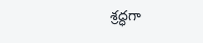శ్రద్ధగా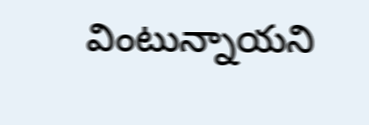వింటున్నాయని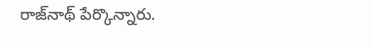రాజ్‌నాథ్ పేర్కొన్నారు.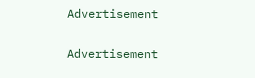Advertisement

Advertisement